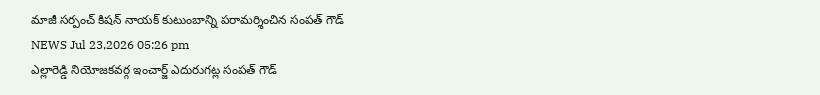మాజీ సర్పంచ్ కిషన్ నాయక్ కుటుంబాన్ని పరామర్శించిన సంపత్ గౌడ్
NEWS Jul 23,2026 05:26 pm
ఎల్లారెడ్డి నియోజకవర్గ ఇంచార్జ్ ఎదురుగట్ల సంపత్ గౌడ్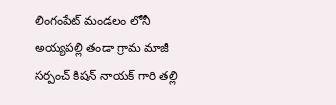లింగంపేట్ మండలం లోనీ అయ్యపల్లి తండా గ్రామ మాజీ సర్పంచ్ కిషన్ నాయక్ గారి తల్లి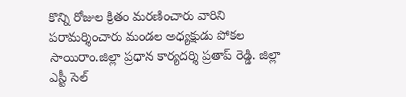కొన్ని రోజుల క్రితం మరణించారు వారిని పరామర్శించారు మండల అధ్యక్షుడు పోకల సాయిరాం.జిల్లా ప్రధాన కార్యదర్శి ప్రతాప్ రెడ్డి. జిల్లా ఎస్టీ సెల్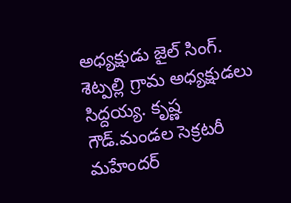అధ్యక్షుడు జైల్ సింగ్. శెట్పల్లి గ్రామ అధ్యక్షుడలు సిద్దయ్య. కృష్ణ గౌడ్.మండల సెక్రటరీ మహేందర్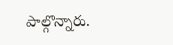పాల్గొన్నారు.